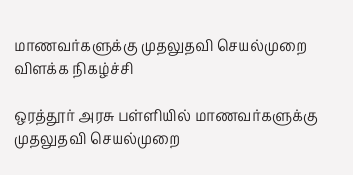மாணவர்களுக்கு முதலுதவி செயல்முறை விளக்க நிகழ்ச்சி

ஒரத்தூர் அரசு பள்ளியில் மாணவர்களுக்கு முதலுதவி செயல்முறை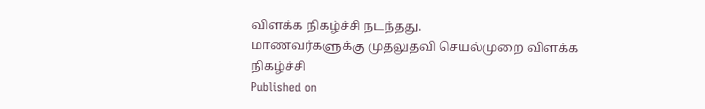விளக்க நிகழ்ச்சி நடந்தது.
மாணவர்களுக்கு முதலுதவி செயல்முறை விளக்க நிகழ்ச்சி
Published on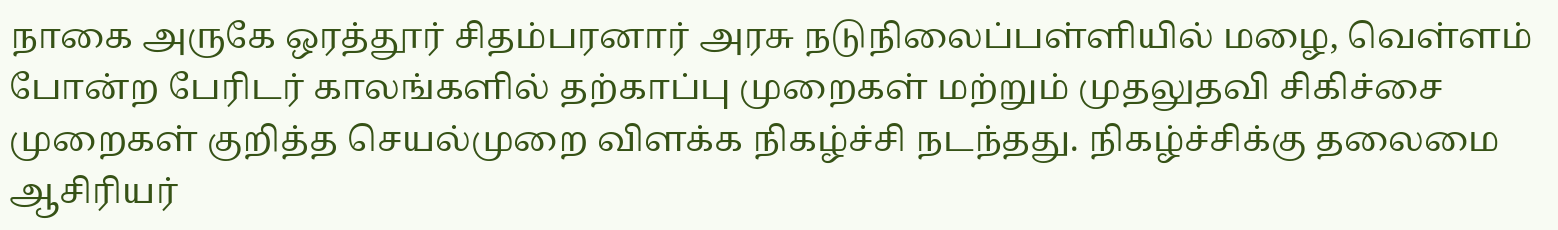நாகை அருகே ஒரத்தூர் சிதம்பரனார் அரசு நடுநிலைப்பள்ளியில் மழை, வெள்ளம் போன்ற பேரிடர் காலங்களில் தற்காப்பு முறைகள் மற்றும் முதலுதவி சிகிச்சை முறைகள் குறித்த செயல்முறை விளக்க நிகழ்ச்சி நடந்தது. நிகழ்ச்சிக்கு தலைமை ஆசிரியர்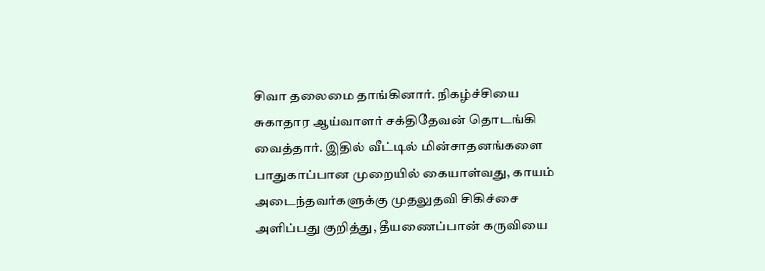சிவா தலைமை தாங்கினார். நிகழ்ச்சியை சுகாதார ஆய்வாளர் சக்திதேவன் தொடங்கி வைத்தார். இதில் வீட்டில் மின்சாதனங்களை பாதுகாப்பான முறையில் கையாள்வது, காயம் அடைந்தவர்களுக்கு முதலுதவி சிகிச்சை அளிப்பது குறித்து, தீயணைப்பான் கருவியை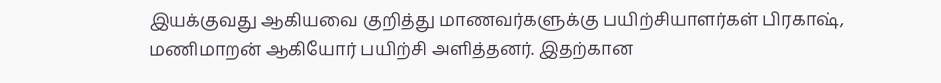இயக்குவது ஆகியவை குறித்து மாணவர்களுக்கு பயிற்சியாளர்கள் பிரகாஷ், மணிமாறன் ஆகியோர் பயிற்சி அளித்தனர். இதற்கான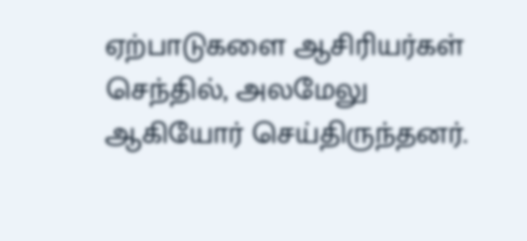ஏற்பாடுகளை ஆசிரியர்கள் செந்தில், அலமேலு ஆகியோர் செய்திருந்தனர்.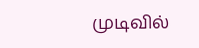முடிவில்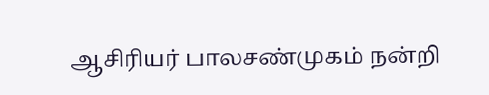ஆசிரியர் பாலசண்முகம் நன்றி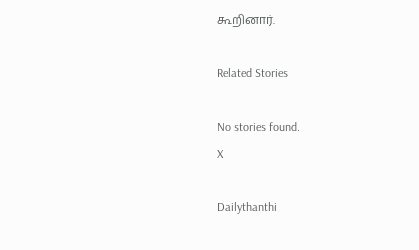கூறினார்.

Related Stories

No stories found.
X

Dailythanthi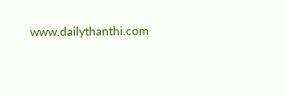www.dailythanthi.com